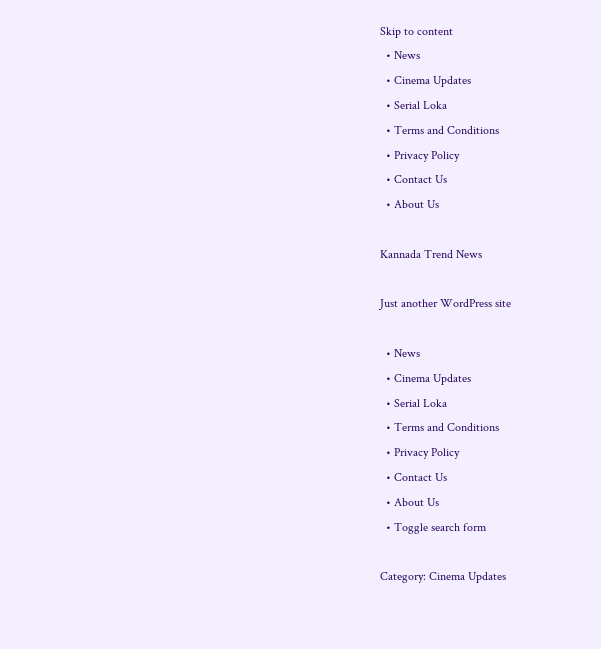Skip to content
  • News
  • Cinema Updates
  • Serial Loka
  • Terms and Conditions
  • Privacy Policy
  • Contact Us
  • About Us

Kannada Trend News

Just another WordPress site

  • News
  • Cinema Updates
  • Serial Loka
  • Terms and Conditions
  • Privacy Policy
  • Contact Us
  • About Us
  • Toggle search form

Category: Cinema Updates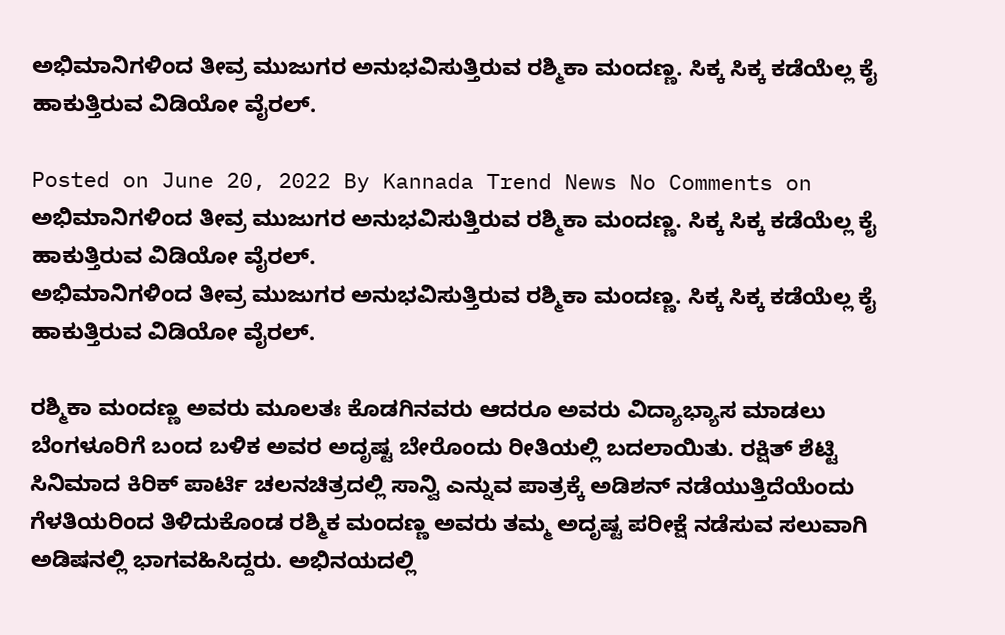ಅಭಿಮಾನಿಗಳಿಂದ ತೀವ್ರ ಮುಜುಗರ ಅನುಭವಿಸುತ್ತಿರುವ ರಶ್ಮಿಕಾ ಮಂದಣ್ಣ. ಸಿಕ್ಕ ಸಿಕ್ಕ ಕಡೆಯೆಲ್ಲ ಕೈ ಹಾಕುತ್ತಿರುವ ವಿಡಿಯೋ ವೈರಲ್.

Posted on June 20, 2022 By Kannada Trend News No Comments on ಅಭಿಮಾನಿಗಳಿಂದ ತೀವ್ರ ಮುಜುಗರ ಅನುಭವಿಸುತ್ತಿರುವ ರಶ್ಮಿಕಾ ಮಂದಣ್ಣ. ಸಿಕ್ಕ ಸಿಕ್ಕ ಕಡೆಯೆಲ್ಲ ಕೈ ಹಾಕುತ್ತಿರುವ ವಿಡಿಯೋ ವೈರಲ್.
ಅಭಿಮಾನಿಗಳಿಂದ ತೀವ್ರ ಮುಜುಗರ ಅನುಭವಿಸುತ್ತಿರುವ ರಶ್ಮಿಕಾ ಮಂದಣ್ಣ. ಸಿಕ್ಕ ಸಿಕ್ಕ ಕಡೆಯೆಲ್ಲ ಕೈ ಹಾಕುತ್ತಿರುವ ವಿಡಿಯೋ ವೈರಲ್.

ರಶ್ಮಿಕಾ ಮಂದಣ್ಣ ಅವರು ಮೂಲತಃ ಕೊಡಗಿನವರು ಆದರೂ ಅವರು ವಿದ್ಯಾಭ್ಯಾಸ ಮಾಡಲು ಬೆಂಗಳೂರಿಗೆ ಬಂದ ಬಳಿಕ ಅವರ ಅದೃಷ್ಟ ಬೇರೊಂದು ರೀತಿಯಲ್ಲಿ ಬದಲಾಯಿತು. ರಕ್ಷಿತ್ ಶೆಟ್ಟಿ ಸಿನಿಮಾದ ಕಿರಿಕ್ ಪಾರ್ಟಿ ಚಲನಚಿತ್ರದಲ್ಲಿ ಸಾನ್ವಿ ಎನ್ನುವ ಪಾತ್ರಕ್ಕೆ ಅಡಿಶನ್ ನಡೆಯುತ್ತಿದೆಯೆಂದು ಗೆಳತಿಯರಿಂದ ತಿಳಿದುಕೊಂಡ ರಶ್ಮಿಕ ಮಂದಣ್ಣ ಅವರು ತಮ್ಮ ಅದೃಷ್ಟ ಪರೀಕ್ಷೆ ನಡೆಸುವ ಸಲುವಾಗಿ ಅಡಿಷನಲ್ಲಿ ಭಾಗವಹಿಸಿದ್ದರು. ಅಭಿನಯದಲ್ಲಿ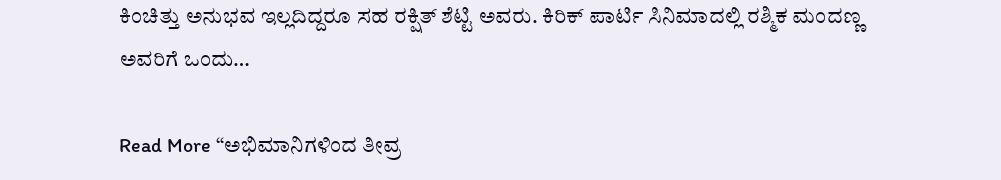ಕಿಂಚಿತ್ತು ಅನುಭವ ಇಲ್ಲದಿದ್ದರೂ ಸಹ ರಕ್ಷಿತ್ ಶೆಟ್ಟಿ ಅವರು. ಕಿರಿಕ್ ಪಾರ್ಟಿ ಸಿನಿಮಾದಲ್ಲಿ ರಶ್ಮಿಕ ಮಂದಣ್ಣ ಅವರಿಗೆ ಒಂದು…

Read More “ಅಭಿಮಾನಿಗಳಿಂದ ತೀವ್ರ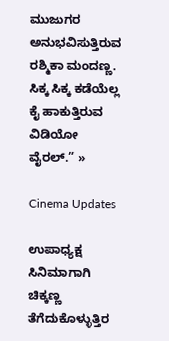ಮುಜುಗರ ಅನುಭವಿಸುತ್ತಿರುವ ರಶ್ಮಿಕಾ ಮಂದಣ್ಣ. ಸಿಕ್ಕ ಸಿಕ್ಕ ಕಡೆಯೆಲ್ಲ ಕೈ ಹಾಕುತ್ತಿರುವ ವಿಡಿಯೋ ವೈರಲ್.” »

Cinema Updates

ಉಪಾಧ್ಯಕ್ಷ ಸಿನಿಮಾಗಾಗಿ ಚಿಕ್ಕಣ್ಣ ತೆಗೆದುಕೊಳ್ಳುತ್ತಿರ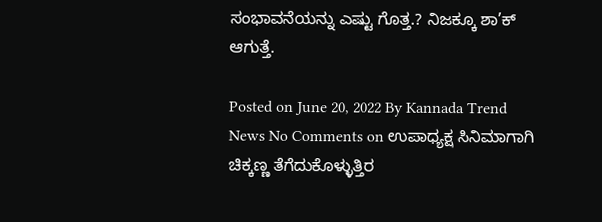ಸಂಭಾವನೆಯನ್ನು ಎಷ್ಟು ಗೊತ್ತ.? ನಿಜಕ್ಕೂ ಶಾ’ಕ್ ಆಗುತ್ತೆ.

Posted on June 20, 2022 By Kannada Trend News No Comments on ಉಪಾಧ್ಯಕ್ಷ ಸಿನಿಮಾಗಾಗಿ ಚಿಕ್ಕಣ್ಣ ತೆಗೆದುಕೊಳ್ಳುತ್ತಿರ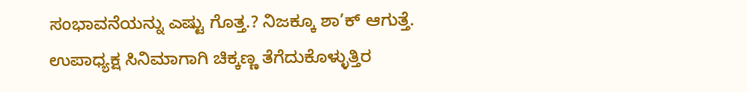ಸಂಭಾವನೆಯನ್ನು ಎಷ್ಟು ಗೊತ್ತ.? ನಿಜಕ್ಕೂ ಶಾ’ಕ್ ಆಗುತ್ತೆ.
ಉಪಾಧ್ಯಕ್ಷ ಸಿನಿಮಾಗಾಗಿ ಚಿಕ್ಕಣ್ಣ ತೆಗೆದುಕೊಳ್ಳುತ್ತಿರ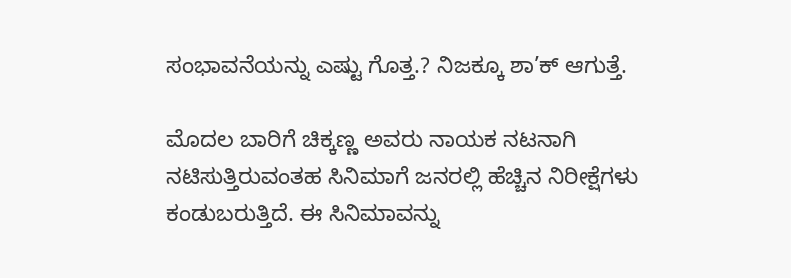ಸಂಭಾವನೆಯನ್ನು ಎಷ್ಟು ಗೊತ್ತ.? ನಿಜಕ್ಕೂ ಶಾ’ಕ್ ಆಗುತ್ತೆ.

ಮೊದಲ ಬಾರಿಗೆ ಚಿಕ್ಕಣ್ಣ ಅವರು ನಾಯಕ ನಟನಾಗಿ ನಟಿಸುತ್ತಿರುವಂತಹ ಸಿನಿಮಾಗೆ ಜನರಲ್ಲಿ ಹೆಚ್ಚಿನ ನಿರೀಕ್ಷೆಗಳು ಕಂಡುಬರುತ್ತಿದೆ. ಈ ಸಿನಿಮಾವನ್ನು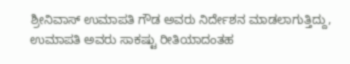ಶ್ರೀನಿವಾಸ್ ಉಮಾಪತಿ ಗೌಡ ಅವರು ನಿರ್ದೇಶನ ಮಾಡಲಾಗುತ್ತಿದ್ದು, ಉಮಾಪತಿ ಅವರು ಸಾಕಷ್ಟು ರೀತಿಯಾದಂತಹ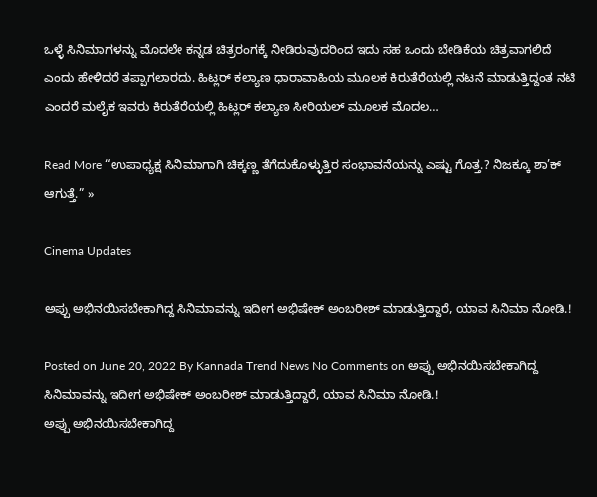ಒಳ್ಳೆ ಸಿನಿಮಾಗಳನ್ನು ಮೊದಲೇ ಕನ್ನಡ ಚಿತ್ರರಂಗಕ್ಕೆ ನೀಡಿರುವುದರಿಂದ ಇದು ಸಹ ಒಂದು ಬೇಡಿಕೆಯ ಚಿತ್ರವಾಗಲಿದೆ ಎಂದು ಹೇಳಿದರೆ ತಪ್ಪಾಗಲಾರದು. ಹಿಟ್ಲರ್ ಕಲ್ಯಾಣ ಧಾರಾವಾಹಿಯ ಮೂಲಕ ಕಿರುತೆರೆಯಲ್ಲಿ ನಟನೆ ಮಾಡುತ್ತಿದ್ದಂತ ನಟಿ ಎಂದರೆ ಮಲೈಕ ಇವರು ಕಿರುತೆರೆಯಲ್ಲಿ ಹಿಟ್ಲರ್ ಕಲ್ಯಾಣ ಸೀರಿಯಲ್ ಮೂಲಕ ಮೊದಲ…

Read More “ಉಪಾಧ್ಯಕ್ಷ ಸಿನಿಮಾಗಾಗಿ ಚಿಕ್ಕಣ್ಣ ತೆಗೆದುಕೊಳ್ಳುತ್ತಿರ ಸಂಭಾವನೆಯನ್ನು ಎಷ್ಟು ಗೊತ್ತ.? ನಿಜಕ್ಕೂ ಶಾ’ಕ್ ಆಗುತ್ತೆ.” »

Cinema Updates

ಅಪ್ಪು ಅಭಿನಯಿಸಬೇಕಾಗಿದ್ದ ಸಿನಿಮಾವನ್ನು ಇದೀಗ ಅಭಿಷೇಕ್ ಅಂಬರೀಶ್ ಮಾಡುತ್ತಿದ್ದಾರೆ, ಯಾವ ಸಿನಿಮಾ ನೋಡಿ.!

Posted on June 20, 2022 By Kannada Trend News No Comments on ಅಪ್ಪು ಅಭಿನಯಿಸಬೇಕಾಗಿದ್ದ ಸಿನಿಮಾವನ್ನು ಇದೀಗ ಅಭಿಷೇಕ್ ಅಂಬರೀಶ್ ಮಾಡುತ್ತಿದ್ದಾರೆ, ಯಾವ ಸಿನಿಮಾ ನೋಡಿ.!
ಅಪ್ಪು ಅಭಿನಯಿಸಬೇಕಾಗಿದ್ದ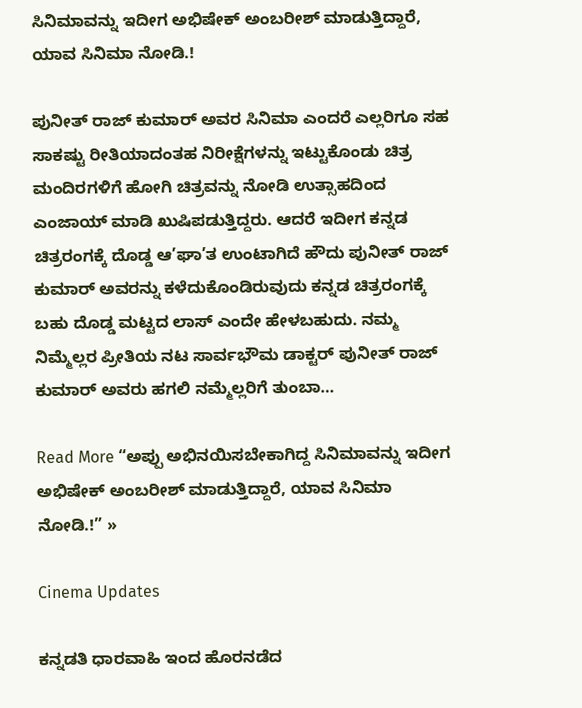ಸಿನಿಮಾವನ್ನು ಇದೀಗ ಅಭಿಷೇಕ್ ಅಂಬರೀಶ್ ಮಾಡುತ್ತಿದ್ದಾರೆ, ಯಾವ ಸಿನಿಮಾ ನೋಡಿ.!

ಪುನೀತ್ ರಾಜ್ ಕುಮಾರ್ ಅವರ ಸಿನಿಮಾ ಎಂದರೆ ಎಲ್ಲರಿಗೂ ಸಹ ಸಾಕಷ್ಟು ರೀತಿಯಾದಂತಹ ನಿರೀಕ್ಷೆಗಳನ್ನು ಇಟ್ಟುಕೊಂಡು ಚಿತ್ರ ಮಂದಿರಗಳಿಗೆ ಹೋಗಿ ಚಿತ್ರವನ್ನು ನೋಡಿ ಉತ್ಸಾಹದಿಂದ ಎಂಜಾಯ್ ಮಾಡಿ ಖುಷಿಪಡುತ್ತಿದ್ದರು. ಆದರೆ ಇದೀಗ ಕನ್ನಡ ಚಿತ್ರರಂಗಕ್ಕೆ ದೊಡ್ಡ ಆ’ಘಾ’ತ ಉಂಟಾಗಿದೆ ಹೌದು ಪುನೀತ್ ರಾಜ್ ಕುಮಾರ್ ಅವರನ್ನು ಕಳೆದುಕೊಂಡಿರುವುದು ಕನ್ನಡ ಚಿತ್ರರಂಗಕ್ಕೆ ಬಹು ದೊಡ್ಡ ಮಟ್ಟದ ಲಾಸ್ ಎಂದೇ ಹೇಳಬಹುದು. ನಮ್ಮ ನಿಮ್ಮೆಲ್ಲರ ಪ್ರೀತಿಯ ನಟ ಸಾರ್ವಭೌಮ ಡಾಕ್ಟರ್ ಪುನೀತ್ ರಾಜ್ ಕುಮಾರ್ ಅವರು ಹಗಲಿ ನಮ್ಮೆಲ್ಲರಿಗೆ ತುಂಬಾ…

Read More “ಅಪ್ಪು ಅಭಿನಯಿಸಬೇಕಾಗಿದ್ದ ಸಿನಿಮಾವನ್ನು ಇದೀಗ ಅಭಿಷೇಕ್ ಅಂಬರೀಶ್ ಮಾಡುತ್ತಿದ್ದಾರೆ, ಯಾವ ಸಿನಿಮಾ ನೋಡಿ.!” »

Cinema Updates

ಕನ್ನಡತಿ ಧಾರವಾಹಿ ಇಂದ ಹೊರನಡೆದ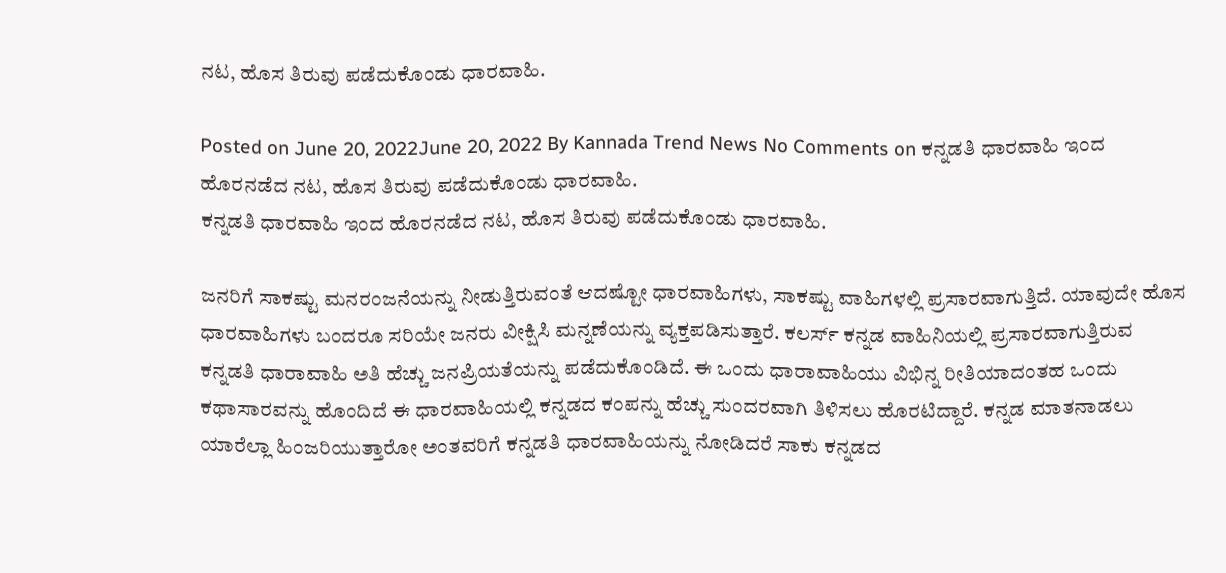ನಟ, ಹೊಸ ತಿರುವು ಪಡೆದುಕೊಂಡು ಧಾರವಾಹಿ.

Posted on June 20, 2022June 20, 2022 By Kannada Trend News No Comments on ಕನ್ನಡತಿ ಧಾರವಾಹಿ ಇಂದ ಹೊರನಡೆದ ನಟ, ಹೊಸ ತಿರುವು ಪಡೆದುಕೊಂಡು ಧಾರವಾಹಿ.
ಕನ್ನಡತಿ ಧಾರವಾಹಿ ಇಂದ ಹೊರನಡೆದ ನಟ, ಹೊಸ ತಿರುವು ಪಡೆದುಕೊಂಡು ಧಾರವಾಹಿ.

ಜನರಿಗೆ ಸಾಕಷ್ಟು ಮನರಂಜನೆಯನ್ನು ನೀಡುತ್ತಿರುವಂತೆ ಆದಷ್ಟೋ ಧಾರವಾಹಿಗಳು, ಸಾಕಷ್ಟು ವಾಹಿಗಳಲ್ಲಿ ಪ್ರಸಾರವಾಗುತ್ತಿದೆ. ಯಾವುದೇ ಹೊಸ ಧಾರವಾಹಿಗಳು ಬಂದರೂ ಸರಿಯೇ ಜನರು ವೀಕ್ಷಿಸಿ ಮನ್ನಣೆಯನ್ನು ವ್ಯಕ್ತಪಡಿಸುತ್ತಾರೆ. ಕಲರ್ಸ್ ಕನ್ನಡ ವಾಹಿನಿಯಲ್ಲಿ ಪ್ರಸಾರವಾಗುತ್ತಿರುವ ಕನ್ನಡತಿ ಧಾರಾವಾಹಿ ಅತಿ ಹೆಚ್ಚು ಜನಪ್ರಿಯತೆಯನ್ನು ಪಡೆದುಕೊಂಡಿದೆ. ಈ ಒಂದು ಧಾರಾವಾಹಿಯು ವಿಭಿನ್ನ ರೀತಿಯಾದಂತಹ ಒಂದು ಕಥಾಸಾರವನ್ನು ಹೊಂದಿದೆ ಈ ಧಾರವಾಹಿಯಲ್ಲಿ ಕನ್ನಡದ ಕಂಪನ್ನು ಹೆಚ್ಚು ಸುಂದರವಾಗಿ ತಿಳಿಸಲು ಹೊರಟಿದ್ದಾರೆ. ಕನ್ನಡ ಮಾತನಾಡಲು ಯಾರೆಲ್ಲಾ ಹಿಂಜರಿಯುತ್ತಾರೋ ಅಂತವರಿಗೆ ಕನ್ನಡತಿ ಧಾರವಾಹಿಯನ್ನು ನೋಡಿದರೆ ಸಾಕು ಕನ್ನಡದ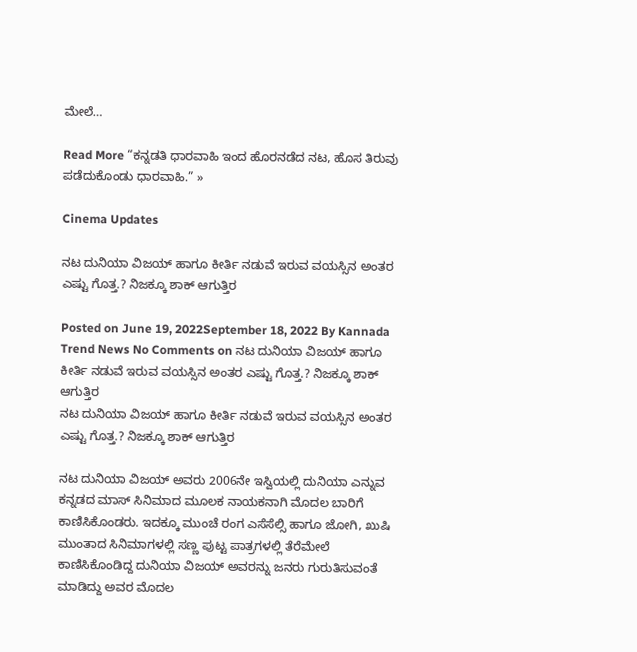ಮೇಲೆ…

Read More “ಕನ್ನಡತಿ ಧಾರವಾಹಿ ಇಂದ ಹೊರನಡೆದ ನಟ, ಹೊಸ ತಿರುವು ಪಡೆದುಕೊಂಡು ಧಾರವಾಹಿ.” »

Cinema Updates

ನಟ ದುನಿಯಾ ವಿಜಯ್ ಹಾಗೂ ಕೀರ್ತಿ ನಡುವೆ ಇರುವ ವಯಸ್ಸಿನ ಅಂತರ ಎಷ್ಟು ಗೊತ್ತ.? ನಿಜಕ್ಕೂ ಶಾಕ್ ಆಗುತ್ತಿರ

Posted on June 19, 2022September 18, 2022 By Kannada Trend News No Comments on ನಟ ದುನಿಯಾ ವಿಜಯ್ ಹಾಗೂ ಕೀರ್ತಿ ನಡುವೆ ಇರುವ ವಯಸ್ಸಿನ ಅಂತರ ಎಷ್ಟು ಗೊತ್ತ.? ನಿಜಕ್ಕೂ ಶಾಕ್ ಆಗುತ್ತಿರ
ನಟ ದುನಿಯಾ ವಿಜಯ್ ಹಾಗೂ ಕೀರ್ತಿ ನಡುವೆ ಇರುವ ವಯಸ್ಸಿನ ಅಂತರ ಎಷ್ಟು ಗೊತ್ತ.? ನಿಜಕ್ಕೂ ಶಾಕ್ ಆಗುತ್ತಿರ

ನಟ ದುನಿಯಾ ವಿಜಯ್ ಅವರು 2006ನೇ ಇಸ್ವಿಯಲ್ಲಿ ದುನಿಯಾ ಎನ್ನುವ ಕನ್ನಡದ ಮಾಸ್ ಸಿನಿಮಾದ ಮೂಲಕ ನಾಯಕನಾಗಿ ಮೊದಲ ಬಾರಿಗೆ ಕಾಣಿಸಿಕೊಂಡರು. ಇದಕ್ಕೂ ಮುಂಚೆ ರಂಗ ಎಸೆಸೆಲ್ಸಿ ಹಾಗೂ ಜೋಗಿ, ಖುಷಿ ಮುಂತಾದ ಸಿನಿಮಾಗಳಲ್ಲಿ ಸಣ್ಣ ಪುಟ್ಟ ಪಾತ್ರಗಳಲ್ಲಿ ತೆರೆಮೇಲೆ ಕಾಣಿಸಿಕೊಂಡಿದ್ದ ದುನಿಯಾ ವಿಜಯ್ ಅವರನ್ನು ಜನರು ಗುರುತಿಸುವಂತೆ ಮಾಡಿದ್ದು ಅವರ ಮೊದಲ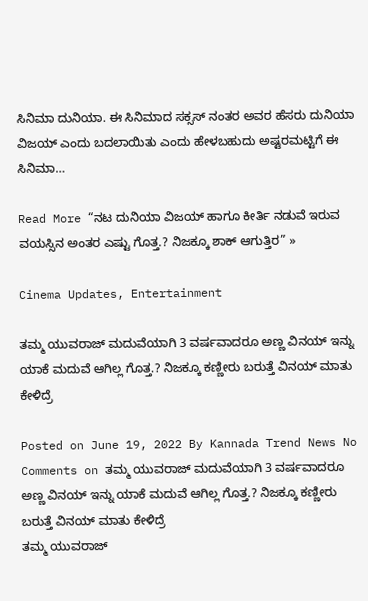ಸಿನಿಮಾ ದುನಿಯಾ. ಈ ಸಿನಿಮಾದ ಸಕ್ಸಸ್ ನಂತರ ಅವರ ಹೆಸರು ದುನಿಯಾ ವಿಜಯ್ ಎಂದು ಬದಲಾಯಿತು ಎಂದು ಹೇಳಬಹುದು ಅಷ್ಟರಮಟ್ಟಿಗೆ ಈ ಸಿನಿಮಾ…

Read More “ನಟ ದುನಿಯಾ ವಿಜಯ್ ಹಾಗೂ ಕೀರ್ತಿ ನಡುವೆ ಇರುವ ವಯಸ್ಸಿನ ಅಂತರ ಎಷ್ಟು ಗೊತ್ತ.? ನಿಜಕ್ಕೂ ಶಾಕ್ ಆಗುತ್ತಿರ” »

Cinema Updates, Entertainment

ತಮ್ಮ ಯುವರಾಜ್ ಮದುವೆಯಾಗಿ 3 ವರ್ಷವಾದರೂ ಅಣ್ಣ ವಿನಯ್ ಇನ್ನು ಯಾಕೆ ಮದುವೆ ಆಗಿಲ್ಲ ಗೊತ್ತ.? ನಿಜಕ್ಕೂ ಕಣ್ಣೀರು ಬರುತ್ತೆ ವಿನಯ್ ಮಾತು ಕೇಳಿದ್ರೆ

Posted on June 19, 2022 By Kannada Trend News No Comments on ತಮ್ಮ ಯುವರಾಜ್ ಮದುವೆಯಾಗಿ 3 ವರ್ಷವಾದರೂ ಅಣ್ಣ ವಿನಯ್ ಇನ್ನು ಯಾಕೆ ಮದುವೆ ಆಗಿಲ್ಲ ಗೊತ್ತ.? ನಿಜಕ್ಕೂ ಕಣ್ಣೀರು ಬರುತ್ತೆ ವಿನಯ್ ಮಾತು ಕೇಳಿದ್ರೆ
ತಮ್ಮ ಯುವರಾಜ್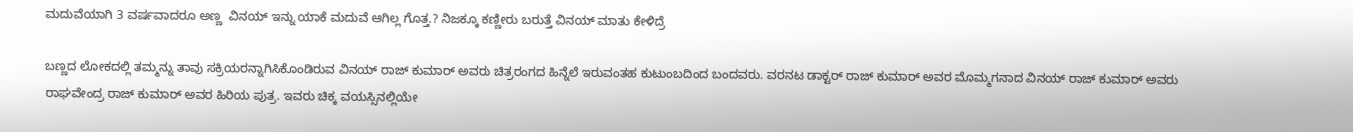ಮದುವೆಯಾಗಿ 3 ವರ್ಷವಾದರೂ ಅಣ್ಣ  ವಿನಯ್ ಇನ್ನು ಯಾಕೆ ಮದುವೆ ಆಗಿಲ್ಲ ಗೊತ್ತ.? ನಿಜಕ್ಕೂ ಕಣ್ಣೀರು ಬರುತ್ತೆ ವಿನಯ್ ಮಾತು ಕೇಳಿದ್ರೆ

ಬಣ್ಣದ ಲೋಕದಲ್ಲಿ ತಮ್ಮನ್ನು ತಾವು ಸಕ್ರಿಯರನ್ನಾಗಿಸಿಕೊಂಡಿರುವ ವಿನಯ್ ರಾಜ್ ಕುಮಾರ್ ಅವರು ಚಿತ್ರರಂಗದ ಹಿನ್ನೆಲೆ ಇರುವಂತಹ ಕುಟುಂಬದಿಂದ ಬಂದವರು. ವರನಟ ಡಾಕ್ಟರ್ ರಾಜ್ ಕುಮಾರ್ ಅವರ ಮೊಮ್ಮಗನಾದ ವಿನಯ್ ರಾಜ್ ಕುಮಾರ್ ಅವರು ರಾಘವೇಂದ್ರ ರಾಜ್ ಕುಮಾರ್ ಅವರ ಹಿರಿಯ ಪುತ್ರ. ಇವರು ಚಿಕ್ಕ ವಯಸ್ಸಿನಲ್ಲಿಯೇ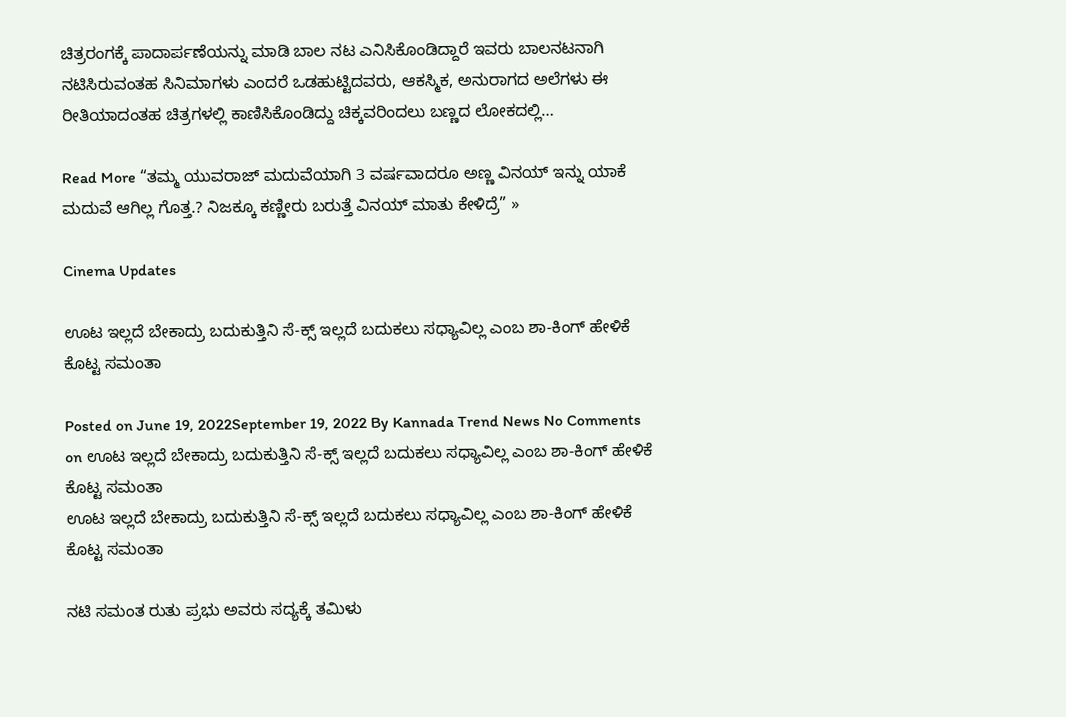ಚಿತ್ರರಂಗಕ್ಕೆ ಪಾದಾರ್ಪಣೆಯನ್ನು ಮಾಡಿ ಬಾಲ ನಟ ಎನಿಸಿಕೊಂಡಿದ್ದಾರೆ ಇವರು ಬಾಲನಟನಾಗಿ ನಟಿಸಿರುವಂತಹ ಸಿನಿಮಾಗಳು ಎಂದರೆ ಒಡಹುಟ್ಟಿದವರು, ಆಕಸ್ಮಿಕ, ಅನುರಾಗದ ಅಲೆಗಳು ಈ ರೀತಿಯಾದಂತಹ ಚಿತ್ರಗಳಲ್ಲಿ ಕಾಣಿಸಿಕೊಂಡಿದ್ದು ಚಿಕ್ಕವರಿಂದಲು ಬಣ್ಣದ ಲೋಕದಲ್ಲಿ…

Read More “ತಮ್ಮ ಯುವರಾಜ್ ಮದುವೆಯಾಗಿ 3 ವರ್ಷವಾದರೂ ಅಣ್ಣ ವಿನಯ್ ಇನ್ನು ಯಾಕೆ ಮದುವೆ ಆಗಿಲ್ಲ ಗೊತ್ತ.? ನಿಜಕ್ಕೂ ಕಣ್ಣೀರು ಬರುತ್ತೆ ವಿನಯ್ ಮಾತು ಕೇಳಿದ್ರೆ” »

Cinema Updates

ಊಟ ಇಲ್ಲದೆ ಬೇಕಾದ್ರು ಬದುಕುತ್ತಿನಿ ಸೆ-ಕ್ಸ್ ಇಲ್ಲದೆ ಬದುಕಲು ಸಧ್ಯಾವಿಲ್ಲ ಎಂಬ ಶಾ-ಕಿಂಗ್ ಹೇಳಿಕೆ ಕೊಟ್ಟ ಸಮಂತಾ

Posted on June 19, 2022September 19, 2022 By Kannada Trend News No Comments on ಊಟ ಇಲ್ಲದೆ ಬೇಕಾದ್ರು ಬದುಕುತ್ತಿನಿ ಸೆ-ಕ್ಸ್ ಇಲ್ಲದೆ ಬದುಕಲು ಸಧ್ಯಾವಿಲ್ಲ ಎಂಬ ಶಾ-ಕಿಂಗ್ ಹೇಳಿಕೆ ಕೊಟ್ಟ ಸಮಂತಾ
ಊಟ ಇಲ್ಲದೆ ಬೇಕಾದ್ರು ಬದುಕುತ್ತಿನಿ ಸೆ-ಕ್ಸ್ ಇಲ್ಲದೆ ಬದುಕಲು ಸಧ್ಯಾವಿಲ್ಲ ಎಂಬ ಶಾ-ಕಿಂಗ್ ಹೇಳಿಕೆ ಕೊಟ್ಟ ಸಮಂತಾ

ನಟಿ ಸಮಂತ ರುತು ಪ್ರಭು ಅವರು ಸದ್ಯಕ್ಕೆ ತಮಿಳು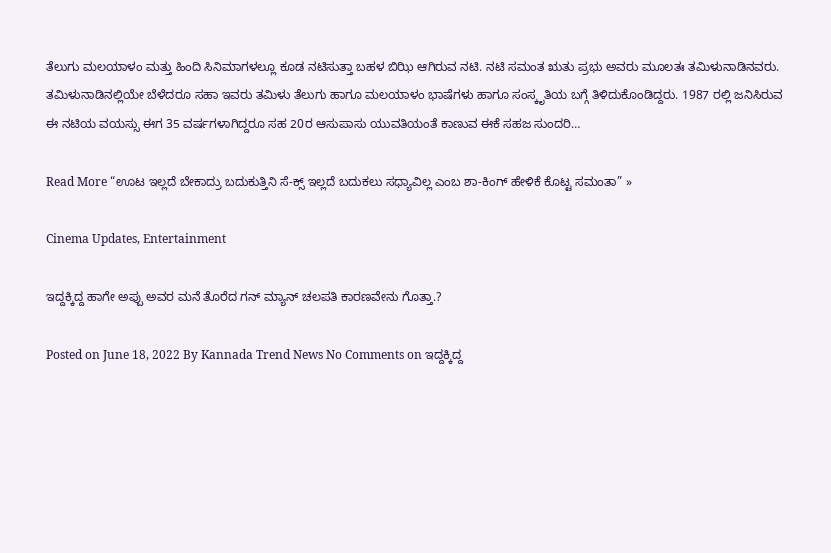ತೆಲುಗು ಮಲಯಾಳಂ ಮತ್ತು ಹಿಂದಿ ಸಿನಿಮಾಗಳಲ್ಲೂ ಕೂಡ ನಟಿಸುತ್ತಾ ಬಹಳ ಬಿಝಿ ಆಗಿರುವ ನಟಿ. ನಟಿ ಸಮಂತ ಋತು ಪ್ರಭು ಅವರು ಮೂಲತಃ ತಮಿಳುನಾಡಿನವರು. ತಮಿಳುನಾಡಿನಲ್ಲಿಯೇ ಬೆಳೆದರೂ ಸಹಾ ಇವರು ತಮಿಳು ತೆಲುಗು ಹಾಗೂ ಮಲಯಾಳಂ ಭಾಷೆಗಳು ಹಾಗೂ ಸಂಸ್ಕೃತಿಯ ಬಗ್ಗೆ ತಿಳಿದುಕೊಂಡಿದ್ದರು. 1987 ರಲ್ಲಿ ಜನಿಸಿರುವ ಈ ನಟಿಯ ವಯಸ್ಸು ಈಗ 35 ವರ್ಷಗಳಾಗಿದ್ದರೂ ಸಹ 20ರ ಆಸುಪಾಸು ಯುವತಿಯಂತೆ ಕಾಣುವ ಈಕೆ ಸಹಜ ಸುಂದರಿ…

Read More “ಊಟ ಇಲ್ಲದೆ ಬೇಕಾದ್ರು ಬದುಕುತ್ತಿನಿ ಸೆ-ಕ್ಸ್ ಇಲ್ಲದೆ ಬದುಕಲು ಸಧ್ಯಾವಿಲ್ಲ ಎಂಬ ಶಾ-ಕಿಂಗ್ ಹೇಳಿಕೆ ಕೊಟ್ಟ ಸಮಂತಾ” »

Cinema Updates, Entertainment

ಇದ್ದಕ್ಕಿದ್ದ ಹಾಗೇ ಅಪ್ಪು ಅವರ ಮನೆ ತೊರೆದ ಗನ್ ಮ್ಯಾನ್ ಚಲಪತಿ ಕಾರಣವೇನು ಗೊತ್ತಾ.?

Posted on June 18, 2022 By Kannada Trend News No Comments on ಇದ್ದಕ್ಕಿದ್ದ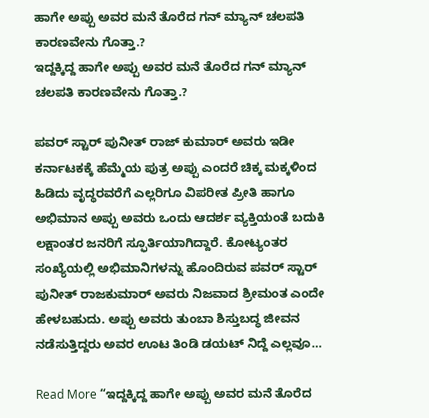ಹಾಗೇ ಅಪ್ಪು ಅವರ ಮನೆ ತೊರೆದ ಗನ್ ಮ್ಯಾನ್ ಚಲಪತಿ ಕಾರಣವೇನು ಗೊತ್ತಾ.?
ಇದ್ದಕ್ಕಿದ್ದ ಹಾಗೇ ಅಪ್ಪು ಅವರ ಮನೆ ತೊರೆದ ಗನ್ ಮ್ಯಾನ್ ಚಲಪತಿ ಕಾರಣವೇನು ಗೊತ್ತಾ.?

ಪವರ್ ಸ್ಟಾರ್ ಪುನೀತ್ ರಾಜ್ ಕುಮಾರ್ ಅವರು ಇಡೀ ಕರ್ನಾಟಕಕ್ಕೆ ಹೆಮ್ಮೆಯ ಪುತ್ರ ಅಪ್ಪು ಎಂದರೆ ಚಿಕ್ಕ ಮಕ್ಕಳಿಂದ ಹಿಡಿದು ವೃದ್ಧರವರೆಗೆ ಎಲ್ಲರಿಗೂ ವಿಪರೀತ ಪ್ರೀತಿ ಹಾಗೂ ಅಭಿಮಾನ ಅಪ್ಪು ಅವರು ಒಂದು ಆದರ್ಶ ವ್ಯಕ್ತಿಯಂತೆ ಬದುಕಿ ಲಕ್ಷಾಂತರ ಜನರಿಗೆ ಸ್ಫೂರ್ತಿಯಾಗಿದ್ದಾರೆ. ಕೋಟ್ಯಂತರ ಸಂಖ್ಯೆಯಲ್ಲಿ ಅಭಿಮಾನಿಗಳನ್ನು ಹೊಂದಿರುವ ಪವರ್ ಸ್ಟಾರ್ ಪುನೀತ್ ರಾಜಕುಮಾರ್ ಅವರು ನಿಜವಾದ ಶ್ರೀಮಂತ ಎಂದೇ ಹೇಳಬಹುದು. ಅಪ್ಪು ಅವರು ತುಂಬಾ ಶಿಸ್ತುಬದ್ಧ ಜೀವನ ನಡೆಸುತ್ತಿದ್ದರು ಅವರ ಊಟ ತಿಂಡಿ ಡಯಟ್ ನಿದ್ದೆ ಎಲ್ಲವೂ…

Read More “ಇದ್ದಕ್ಕಿದ್ದ ಹಾಗೇ ಅಪ್ಪು ಅವರ ಮನೆ ತೊರೆದ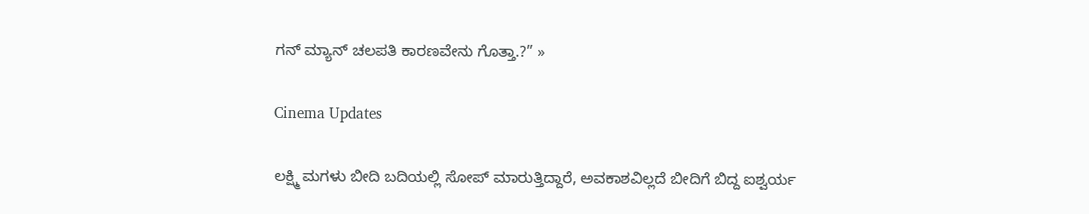ಗನ್ ಮ್ಯಾನ್ ಚಲಪತಿ ಕಾರಣವೇನು ಗೊತ್ತಾ.?” »

Cinema Updates

ಲಕ್ಷ್ಮಿ ಮಗಳು ಬೀದಿ ಬದಿಯಲ್ಲಿ ಸೋಪ್ ಮಾರುತ್ತಿದ್ದಾರೆ, ಅವಕಾಶವಿಲ್ಲದೆ ಬೀದಿಗೆ ಬಿದ್ದ ಐಶ್ವರ್ಯ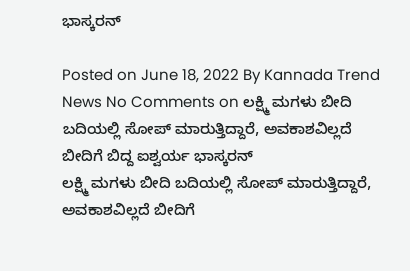ಭಾಸ್ಕರನ್

Posted on June 18, 2022 By Kannada Trend News No Comments on ಲಕ್ಷ್ಮಿ ಮಗಳು ಬೀದಿ ಬದಿಯಲ್ಲಿ ಸೋಪ್ ಮಾರುತ್ತಿದ್ದಾರೆ, ಅವಕಾಶವಿಲ್ಲದೆ ಬೀದಿಗೆ ಬಿದ್ದ ಐಶ್ವರ್ಯ ಭಾಸ್ಕರನ್
ಲಕ್ಷ್ಮಿ ಮಗಳು ಬೀದಿ ಬದಿಯಲ್ಲಿ ಸೋಪ್ ಮಾರುತ್ತಿದ್ದಾರೆ, ಅವಕಾಶವಿಲ್ಲದೆ ಬೀದಿಗೆ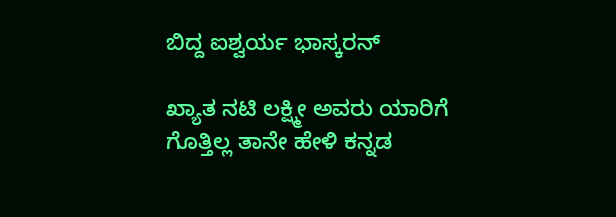ಬಿದ್ದ ಐಶ್ವರ್ಯ ಭಾಸ್ಕರನ್

ಖ್ಯಾತ ನಟಿ ಲಕ್ಷ್ಮೀ ಅವರು ಯಾರಿಗೆ ಗೊತ್ತಿಲ್ಲ ತಾನೇ ಹೇಳಿ ಕನ್ನಡ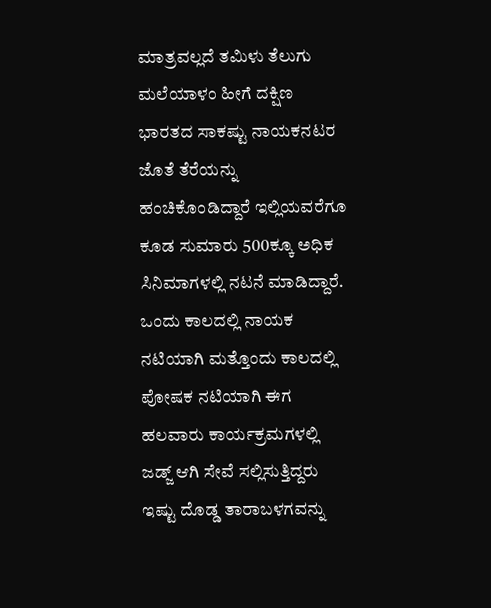ಮಾತ್ರವಲ್ಲದೆ ತಮಿಳು ತೆಲುಗು ಮಲೆಯಾಳಂ ಹೀಗೆ ದಕ್ಷಿಣ ಭಾರತದ ಸಾಕಷ್ಟು ನಾಯಕನಟರ ಜೊತೆ ತೆರೆಯನ್ನು ಹಂಚಿಕೊಂಡಿದ್ದಾರೆ ಇಲ್ಲಿಯವರೆಗೂ ಕೂಡ ಸುಮಾರು 500ಕ್ಕೂ ಅಧಿಕ ಸಿನಿಮಾಗಳಲ್ಲಿ ನಟನೆ ಮಾಡಿದ್ದಾರೆ. ಒಂದು ಕಾಲದಲ್ಲಿ ನಾಯಕ ನಟಿಯಾಗಿ ಮತ್ತೊಂದು ಕಾಲದಲ್ಲಿ ಪೋಷಕ ನಟಿಯಾಗಿ ಈಗ ಹಲವಾರು ಕಾರ್ಯಕ್ರಮಗಳಲ್ಲಿ ಜಡ್ಜ್ ಆಗಿ ಸೇವೆ ಸಲ್ಲಿಸುತ್ತಿದ್ದರು ಇಷ್ಟು ದೊಡ್ಡ ತಾರಾಬಳಗವನ್ನು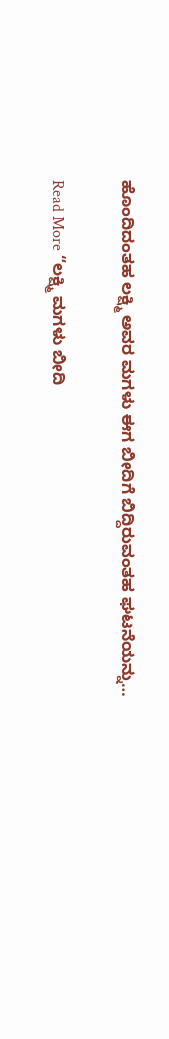ಹೊಂದಿದಂತಹ ಲಕ್ಷ್ಮಿ ಅವರ ಮಗಳು ಈಗ ಬೀದಿಗೆ ಬಿದ್ದಿರುವಂತಹ ಘಟನೆಯನ್ನು…

Read More “ಲಕ್ಷ್ಮಿ ಮಗಳು ಬೀದಿ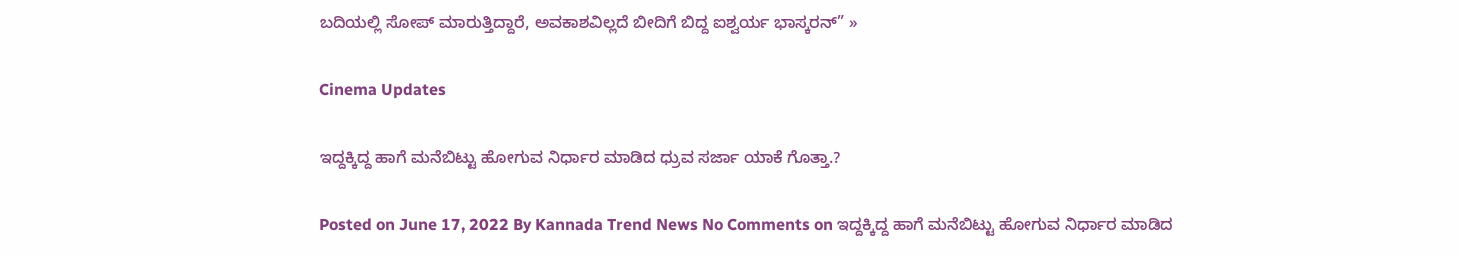ಬದಿಯಲ್ಲಿ ಸೋಪ್ ಮಾರುತ್ತಿದ್ದಾರೆ, ಅವಕಾಶವಿಲ್ಲದೆ ಬೀದಿಗೆ ಬಿದ್ದ ಐಶ್ವರ್ಯ ಭಾಸ್ಕರನ್” »

Cinema Updates

ಇದ್ದಕ್ಕಿದ್ದ ಹಾಗೆ ಮನೆಬಿಟ್ಟು ಹೋಗುವ ನಿರ್ಧಾರ ಮಾಡಿದ ಧ್ರುವ ಸರ್ಜಾ ಯಾಕೆ ಗೊತ್ತಾ.?

Posted on June 17, 2022 By Kannada Trend News No Comments on ಇದ್ದಕ್ಕಿದ್ದ ಹಾಗೆ ಮನೆಬಿಟ್ಟು ಹೋಗುವ ನಿರ್ಧಾರ ಮಾಡಿದ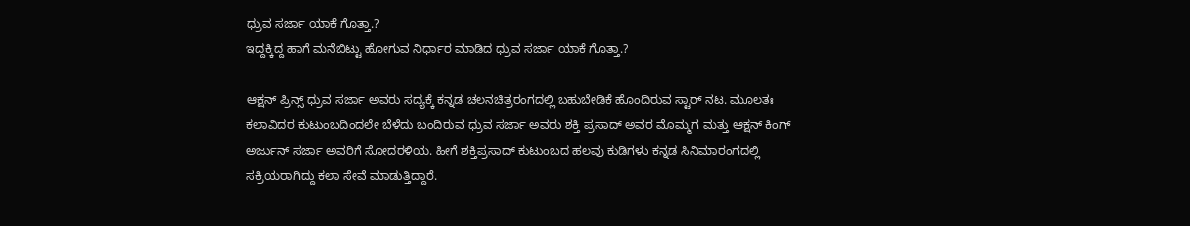ಧ್ರುವ ಸರ್ಜಾ ಯಾಕೆ ಗೊತ್ತಾ.?
ಇದ್ದಕ್ಕಿದ್ದ ಹಾಗೆ ಮನೆಬಿಟ್ಟು ಹೋಗುವ ನಿರ್ಧಾರ ಮಾಡಿದ ಧ್ರುವ ಸರ್ಜಾ ಯಾಕೆ ಗೊತ್ತಾ.?

ಆಕ್ಷನ್ ಪ್ರಿನ್ಸ್ ಧ್ರುವ ಸರ್ಜಾ ಅವರು ಸದ್ಯಕ್ಕೆ ಕನ್ನಡ ಚಲನಚಿತ್ರರಂಗದಲ್ಲಿ ಬಹುಬೇಡಿಕೆ ಹೊಂದಿರುವ ಸ್ಟಾರ್ ನಟ. ಮೂಲತಃ ಕಲಾವಿದರ ಕುಟುಂಬದಿಂದಲೇ ಬೆಳೆದು ಬಂದಿರುವ ಧ್ರುವ ಸರ್ಜಾ ಅವರು ಶಕ್ತಿ ಪ್ರಸಾದ್ ಅವರ ಮೊಮ್ಮಗ ಮತ್ತು ಆಕ್ಷನ್ ಕಿಂಗ್ ಅರ್ಜುನ್ ಸರ್ಜಾ ಅವರಿಗೆ ಸೋದರಳಿಯ. ಹೀಗೆ ಶಕ್ತಿಪ್ರಸಾದ್ ಕುಟುಂಬದ ಹಲವು ಕುಡಿಗಳು ಕನ್ನಡ ಸಿನಿಮಾರಂಗದಲ್ಲಿ ಸಕ್ರಿಯರಾಗಿದ್ದು ಕಲಾ ಸೇವೆ ಮಾಡುತ್ತಿದ್ದಾರೆ.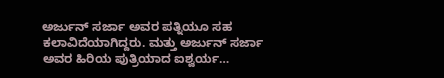ಅರ್ಜುನ್ ಸರ್ಜಾ ಅವರ ಪತ್ನಿಯೂ ಸಹ ಕಲಾವಿದೆಯಾಗಿದ್ದರು. ಮತ್ತು ಅರ್ಜುನ್ ಸರ್ಜಾ ಅವರ ಹಿರಿಯ ಪುತ್ರಿಯಾದ ಐಶ್ವರ್ಯ…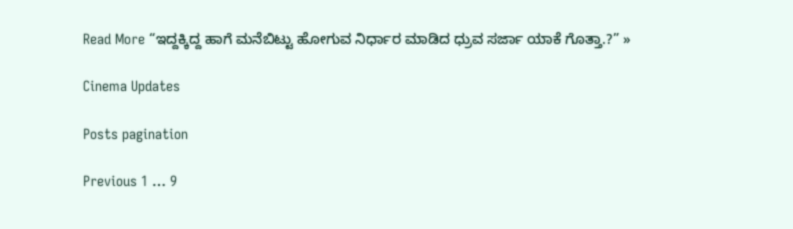Read More “ಇದ್ದಕ್ಕಿದ್ದ ಹಾಗೆ ಮನೆಬಿಟ್ಟು ಹೋಗುವ ನಿರ್ಧಾರ ಮಾಡಿದ ಧ್ರುವ ಸರ್ಜಾ ಯಾಕೆ ಗೊತ್ತಾ.?” »

Cinema Updates

Posts pagination

Previous 1 … 9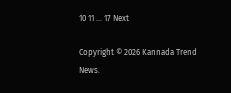10 11 … 17 Next

Copyright © 2026 Kannada Trend News.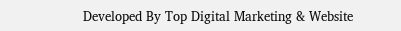Developed By Top Digital Marketing & Website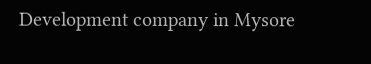Development company in Mysore